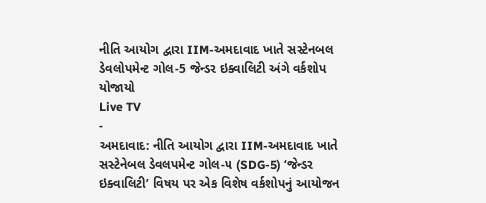નીતિ આયોગ દ્વારા IIM-અમદાવાદ ખાતે સસ્ટેનબલ ડેવલોપમેન્ટ ગોલ-5 જેન્ડર ઇક્વાલિટી અંગે વર્કશોપ યોજાયો
Live TV
-
અમદાવાદ: નીતિ આયોગ દ્વારા IIM-અમદાવાદ ખાતે સસ્ટેનેબલ ડેવલપમેન્ટ ગોલ-૫ (SDG-5) ‘જેન્ડર ઇક્વાલિટી’ વિષય પર એક વિશેષ વર્કશોપનું આયોજન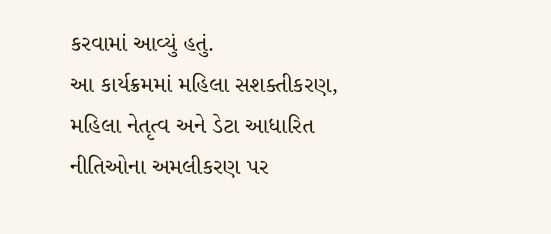કરવામાં આવ્યું હતું.
આ કાર્યક્રમમાં મહિલા સશક્તીકરણ, મહિલા નેતૃત્વ અને ડેટા આધારિત નીતિઓના અમલીકરણ પર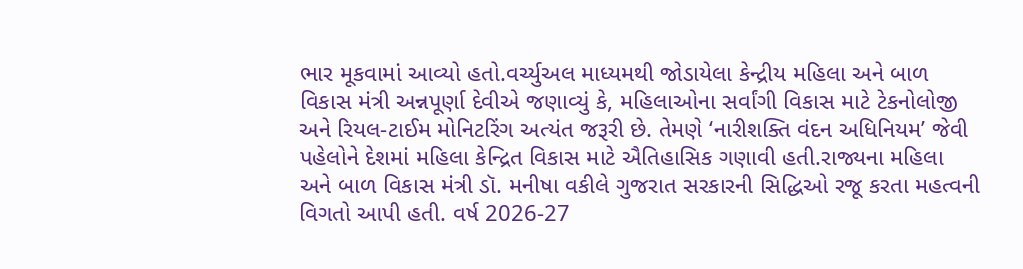ભાર મૂકવામાં આવ્યો હતો.વર્ચ્યુઅલ માધ્યમથી જોડાયેલા કેન્દ્રીય મહિલા અને બાળ વિકાસ મંત્રી અન્નપૂર્ણા દેવીએ જણાવ્યું કે, મહિલાઓના સર્વાંગી વિકાસ માટે ટેકનોલોજી અને રિયલ-ટાઈમ મોનિટરિંગ અત્યંત જરૂરી છે. તેમણે ‘નારીશક્તિ વંદન અધિનિયમ’ જેવી પહેલોને દેશમાં મહિલા કેન્દ્રિત વિકાસ માટે ઐતિહાસિક ગણાવી હતી.રાજ્યના મહિલા અને બાળ વિકાસ મંત્રી ડૉ. મનીષા વકીલે ગુજરાત સરકારની સિદ્ધિઓ રજૂ કરતા મહત્વની વિગતો આપી હતી. વર્ષ 2026-27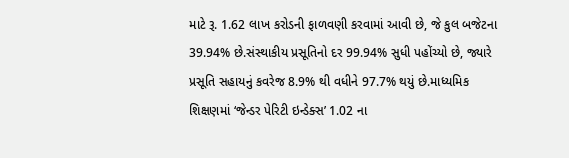માટે રૂ. 1.62 લાખ કરોડની ફાળવણી કરવામાં આવી છે, જે કુલ બજેટના 39.94% છે.સંસ્થાકીય પ્રસૂતિનો દર 99.94% સુધી પહોંચ્યો છે, જ્યારે પ્રસૂતિ સહાયનું કવરેજ 8.9% થી વધીને 97.7% થયું છે.માધ્યમિક શિક્ષણમાં ‘જેન્ડર પેરિટી ઇન્ડેક્સ’ 1.02 ના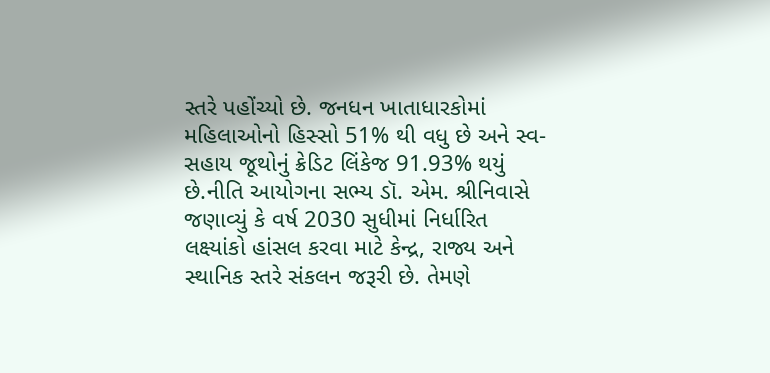સ્તરે પહોંચ્યો છે. જનધન ખાતાધારકોમાં મહિલાઓનો હિસ્સો 51% થી વધુ છે અને સ્વ-સહાય જૂથોનું ક્રેડિટ લિંકેજ 91.93% થયું છે.નીતિ આયોગના સભ્ય ડૉ. એમ. શ્રીનિવાસે જણાવ્યું કે વર્ષ 2030 સુધીમાં નિર્ધારિત લક્ષ્યાંકો હાંસલ કરવા માટે કેન્દ્ર, રાજ્ય અને સ્થાનિક સ્તરે સંકલન જરૂરી છે. તેમણે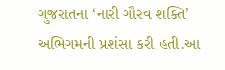ગુજરાતના ‘નારી ગૌરવ શક્તિ’ અભિગમની પ્રશંસા કરી હતી.આ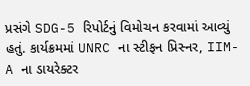પ્રસંગે SDG-5 રિપોર્ટનું વિમોચન કરવામાં આવ્યું હતું. કાર્યક્રમમાં UNRC ના સ્ટીફન પ્રિસ્નર, IIM-A ના ડાયરેક્ટર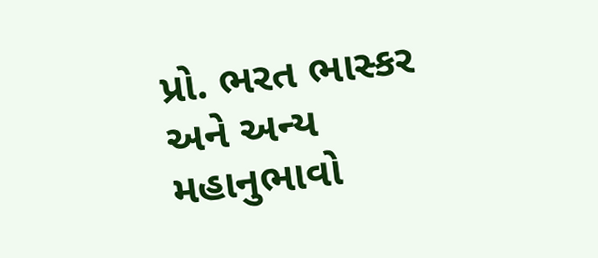પ્રો. ભરત ભાસ્કર અને અન્ય મહાનુભાવો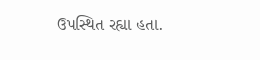ઉપસ્થિત રહ્યા હતા.